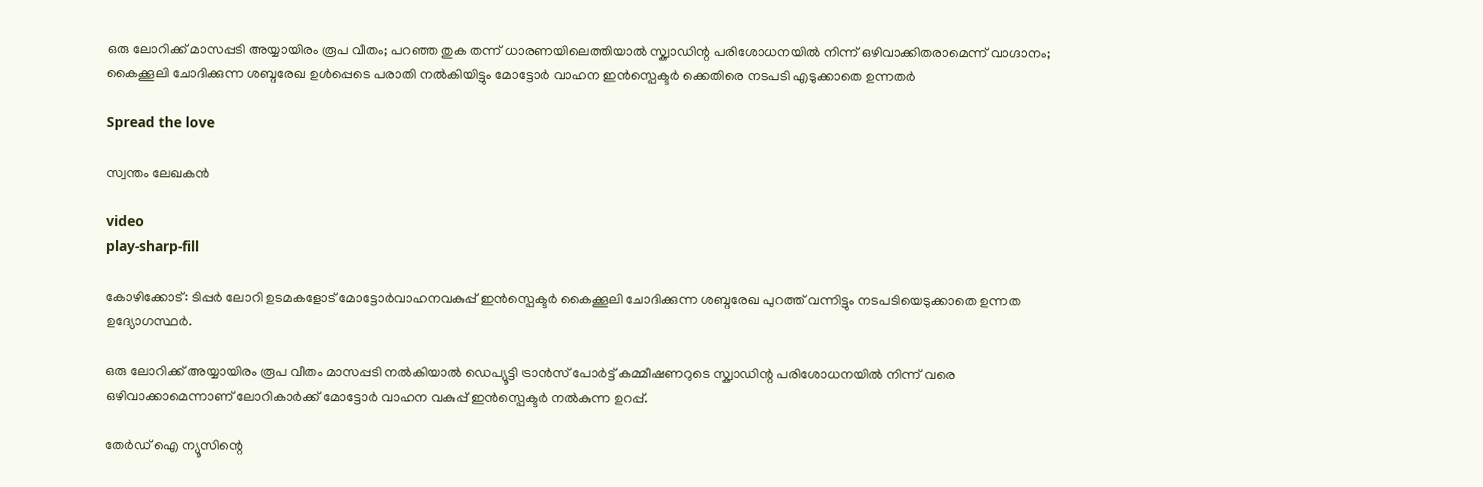ഒരു ലോറിക്ക് മാസപ്പടി അയ്യായിരം രൂപ വീതം; പറഞ്ഞ തുക തന്ന് ധാരണയിലെത്തിയാല്‍ സ്ക്വാഡിന്റ പരിശോധനയില്‍ നിന്ന് ഒഴിവാക്കിതരാമെന്ന് വാഗ്ദാനം; കൈക്കൂലി ചോദിക്കുന്ന ശബ്ദരേഖ ഉൾപ്പെടെ പരാതി നൽകിയിട്ടും മോട്ടോർ വാഹന ഇൻസ്പെക്ടർ ക്കെതിരെ നടപടി എടുക്കാതെ ഉന്നതർ

Spread the love

സ്വന്തം ലേഖകൻ

video
play-sharp-fill

കോഴിക്കോട്: ടിപ്പര്‍ ലോറി ഉടമകളോട് മോട്ടോര്‍വാഹനവകുപ്പ് ഇന്‍സ്പെക്ടര്‍ കൈക്കൂലി ചോദിക്കുന്ന ശബ്ദരേഖ പുറത്ത് വന്നിട്ടും നടപടിയെടുക്കാതെ ഉന്നത ഉദ്യോഗസ്ഥർ.

ഒരു ലോറിക്ക് അയ്യായിരം രൂപ വീതം മാസപ്പടി നല്‍കിയാല്‍ ഡെപ്യൂട്ടി ട്രാന്‍സ് പോര്‍ട്ട് കമ്മീഷണറുടെ സ്ക്വാഡിന്റ പരിശോധനയില്‍ നിന്ന് വരെ ഒഴിവാക്കാമെന്നാണ് ലോറികാര്‍ക്ക് മോട്ടോർ വാഹന വകുപ്പ് ഇൻസ്പെക്ടർ നല്‍കുന്ന ഉറപ്പ്.

തേർഡ് ഐ ന്യൂസിന്റെ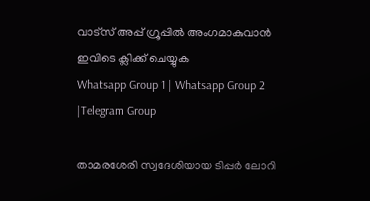വാട്സ് അപ്പ് ഗ്രൂപ്പിൽ അംഗമാകുവാൻ ഇവിടെ ക്ലിക്ക് ചെയ്യുക
Whatsapp Group 1 | Whatsapp Group 2 |Telegram Group

താമരശേരി സ്വദേശിയായ ടിപ്പര്‍ ലോറി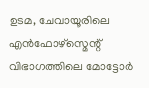ഉടമ, ചേവായൂരിലെ എന്‍ഫോഴ്സ്മെന്റ് വിഭാഗത്തിലെ മോട്ടോര്‍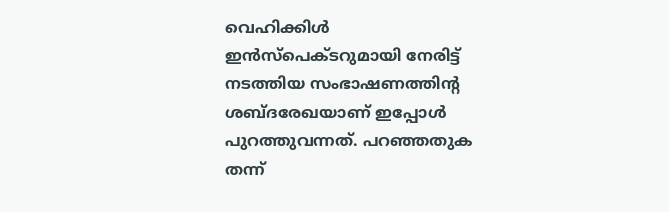വെഹിക്കിള്‍ ഇന്‍സ്പെക്ടറുമായി നേരിട്ട് നടത്തിയ സംഭാഷണത്തിന്റ ശബ്ദരേഖയാണ് ഇപ്പോള്‍ പുറത്തുവന്നത്. പറഞ്ഞതുക തന്ന്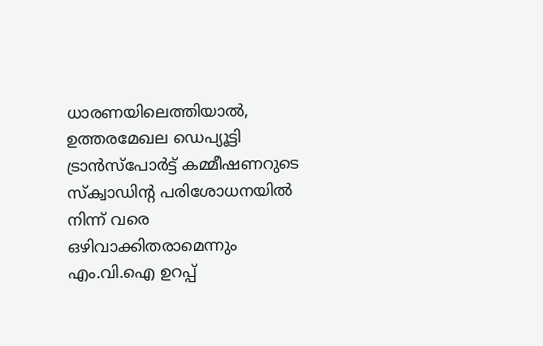ധാരണയിലെത്തിയാല്‍, ഉത്തരമേഖല ഡെപ്യൂട്ടി ട്രാന്‍സ്പോര്‍ട്ട് കമ്മീഷണറുടെ സ്ക്വാഡിന്റ പരിശോധനയില്‍ നിന്ന് വരെ ഒഴിവാക്കിതരാമെന്നും എം.വി.ഐ ഉറപ്പ്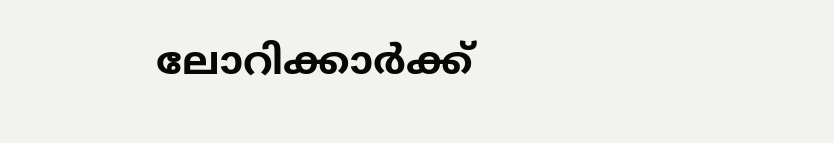ലോറിക്കാര്‍ക്ക്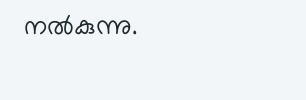നല്‍കുന്നു.